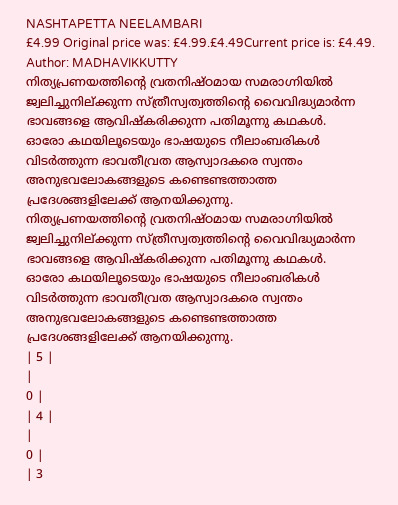NASHTAPETTA NEELAMBARI
£4.99 Original price was: £4.99.£4.49Current price is: £4.49.
Author: MADHAVIKKUTTY
നിത്യപ്രണയത്തിന്റെ വ്രതനിഷ്ഠമായ സമരാഗ്നിയിൽ ജ്വലിച്ചുനില്ക്കുന്ന സ്ത്രീസ്വത്വത്തിന്റെ വൈവിദ്ധ്യമാർന്ന ഭാവങ്ങളെ ആവിഷ്കരിക്കുന്ന പതിമൂന്നു കഥകൾ.
ഓരോ കഥയിലൂടെയും ഭാഷയുടെ നീലാംബരികൾ വിടർത്തുന്ന ഭാവതീവ്രത ആസ്വാദകരെ സ്വന്തം അനുഭവലോകങ്ങളുടെ കണ്ടെണ്ടത്താത്ത പ്രദേശങ്ങളിലേക്ക് ആനയിക്കുന്നു.
നിത്യപ്രണയത്തിന്റെ വ്രതനിഷ്ഠമായ സമരാഗ്നിയിൽ ജ്വലിച്ചുനില്ക്കുന്ന സ്ത്രീസ്വത്വത്തിന്റെ വൈവിദ്ധ്യമാർന്ന ഭാവങ്ങളെ ആവിഷ്കരിക്കുന്ന പതിമൂന്നു കഥകൾ.
ഓരോ കഥയിലൂടെയും ഭാഷയുടെ നീലാംബരികൾ വിടർത്തുന്ന ഭാവതീവ്രത ആസ്വാദകരെ സ്വന്തം അനുഭവലോകങ്ങളുടെ കണ്ടെണ്ടത്താത്ത പ്രദേശങ്ങളിലേക്ക് ആനയിക്കുന്നു.
| 5 |
|
0 |
| 4 |
|
0 |
| 3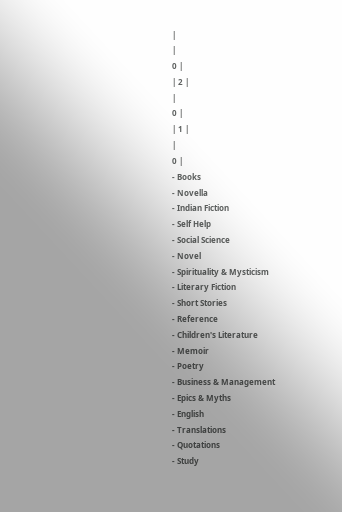|
|
0 |
| 2 |
|
0 |
| 1 |
|
0 |
- Books
- Novella
- Indian Fiction
- Self Help
- Social Science
- Novel
- Spirituality & Mysticism
- Literary Fiction
- Short Stories
- Reference
- Children's Literature
- Memoir
- Poetry
- Business & Management
- Epics & Myths
- English
- Translations
- Quotations
- Study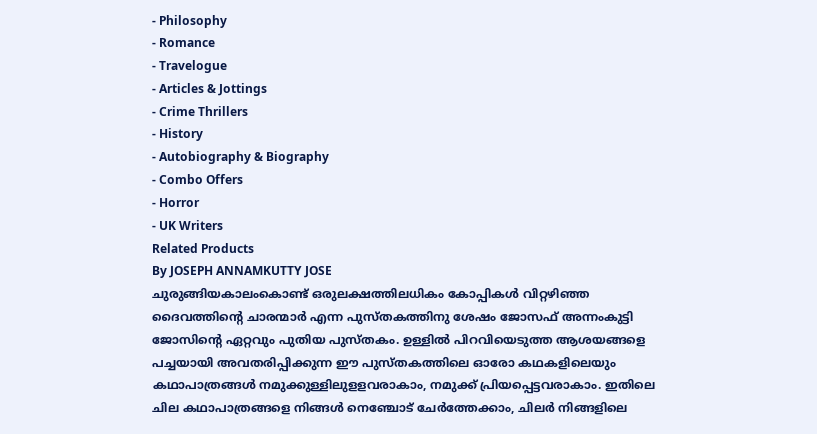- Philosophy
- Romance
- Travelogue
- Articles & Jottings
- Crime Thrillers
- History
- Autobiography & Biography
- Combo Offers
- Horror
- UK Writers
Related Products
By JOSEPH ANNAMKUTTY JOSE
ചുരുങ്ങിയകാലംകൊണ്ട് ഒരുലക്ഷത്തിലധികം കോപ്പികൾ വിറ്റഴിഞ്ഞ ദൈവത്തിന്റെ ചാരന്മാർ എന്ന പുസ്തകത്തിനു ശേഷം ജോസഫ് അന്നംകുട്ടി ജോസിന്റെ ഏറ്റവും പുതിയ പുസ്തകം. ഉള്ളിൽ പിറവിയെടുത്ത ആശയങ്ങളെ പച്ചയായി അവതരിപ്പിക്കുന്ന ഈ പുസ്തകത്തിലെ ഓരോ കഥകളിലെയും കഥാപാത്രങ്ങൾ നമുക്കുള്ളിലുളളവരാകാം, നമുക്ക് പ്രിയപ്പെട്ടവരാകാം. ഇതിലെ ചില കഥാപാത്രങ്ങളെ നിങ്ങൾ നെഞ്ചോട് ചേർത്തേക്കാം, ചിലർ നിങ്ങളിലെ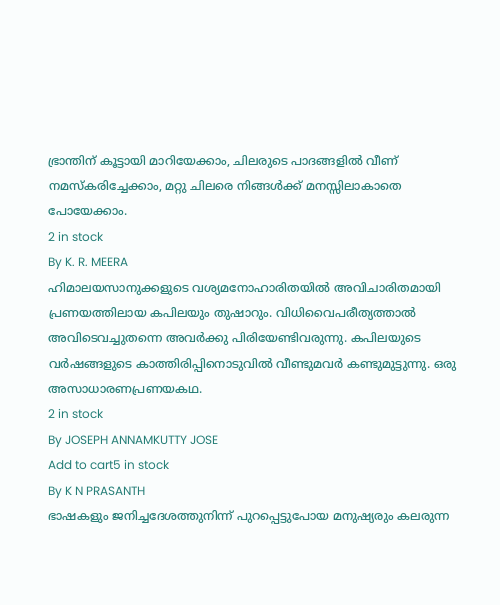ഭ്രാന്തിന് കൂട്ടായി മാറിയേക്കാം, ചിലരുടെ പാദങ്ങളിൽ വീണ് നമസ്കരിച്ചേക്കാം, മറ്റു ചിലരെ നിങ്ങൾക്ക് മനസ്സിലാകാതെ പോയേക്കാം.
2 in stock
By K. R. MEERA
ഹിമാലയസാനുക്കളുടെ വശ്യമനോഹാരിതയിൽ അവിചാരിതമായി പ്രണയത്തിലായ കപിലയും തുഷാറും. വിധിവൈപരീത്യത്താൽ അവിടെവച്ചുതന്നെ അവർക്കു പിരിയേണ്ടിവരുന്നു. കപിലയുടെ വർഷങ്ങളുടെ കാത്തിരിപ്പിനൊടുവിൽ വീണ്ടുമവർ കണ്ടുമുട്ടുന്നു. ഒരു അസാധാരണപ്രണയകഥ.
2 in stock
By JOSEPH ANNAMKUTTY JOSE
Add to cart5 in stock
By K N PRASANTH
ഭാഷകളും ജനിച്ചദേശത്തുനിന്ന് പുറപ്പെട്ടുപോയ മനുഷ്യരും കലരുന്ന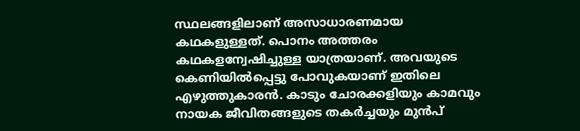സ്ഥലങ്ങളിലാണ് അസാധാരണമായ കഥകളുള്ളത്. പൊനം അത്തരം കഥകളന്വേഷിച്ചുള്ള യാത്രയാണ്. അവയുടെ കെണിയിൽപ്പെട്ടു പോവുകയാണ് ഇതിലെ എഴുത്തുകാരൻ. കാടും ചോരക്കളിയും കാമവും നായക ജീവിതങ്ങളുടെ തകർച്ചയും മുൻപ്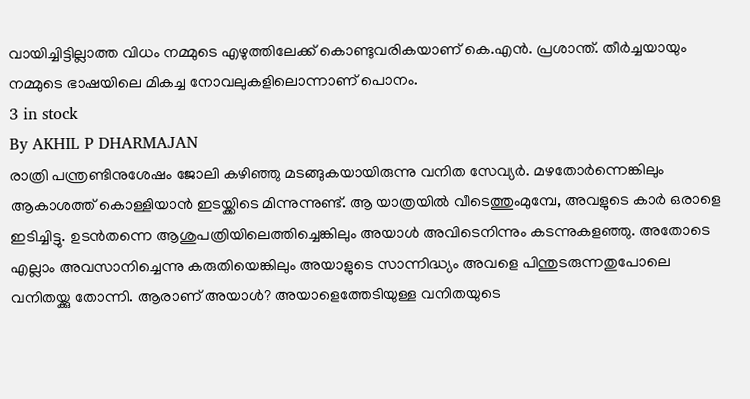വായിച്ചിട്ടില്ലാത്ത വിധം നമ്മുടെ എഴുത്തിലേക്ക് കൊണ്ടുവരികയാണ് കെ.എൻ. പ്രശാന്ത്. തീർച്ചയായും നമ്മുടെ ഭാഷയിലെ മികച്ച നോവലുകളിലൊന്നാണ് പൊനം.
3 in stock
By AKHIL P DHARMAJAN
രാത്രി പന്ത്രണ്ടിനുശേഷം ജോലി കഴിഞ്ഞു മടങ്ങുകയായിരുന്നു വനിത സേവ്യർ. മഴതോർന്നെങ്കിലും ആകാശത്ത് കൊള്ളിയാൻ ഇടയ്ക്കിടെ മിന്നുന്നുണ്ട്. ആ യാത്രയിൽ വീടെത്തുംമുമ്പേ, അവളുടെ കാർ ഒരാളെ ഇടിച്ചിട്ടു. ഉടൻതന്നെ ആശുപത്രിയിലെത്തിച്ചെങ്കിലും അയാൾ അവിടെനിന്നും കടന്നുകളഞ്ഞു. അതോടെ എല്ലാം അവസാനിച്ചെന്നു കരുതിയെങ്കിലും അയാളുടെ സാന്നിദ്ധ്യം അവളെ പിന്തുടരുന്നതുപോലെ വനിതയ്ക്കു തോന്നി. ആരാണ് അയാൾ? അയാളെത്തേടിയുള്ള വനിതയുടെ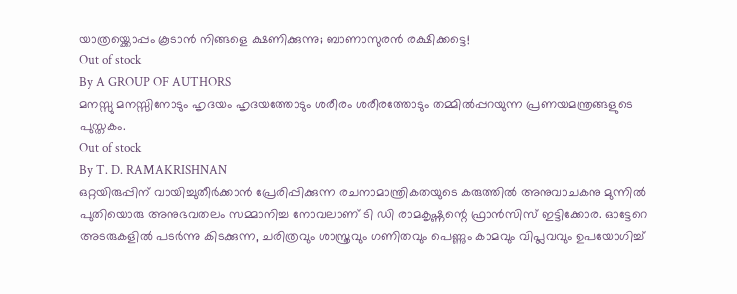യാത്രയ്ക്കൊപ്പം കൂടാൻ നിങ്ങളെ ക്ഷണിക്കുന്നു; ബാണാസുരൻ രക്ഷിക്കട്ടെ!
Out of stock
By A GROUP OF AUTHORS
മനസ്സു മനസ്സിനോടും ഹൃദയം ഹൃദയത്തോടും ശരീരം ശരീരത്തോടും തമ്മിൽപ്പറയുന്ന പ്രണയമന്ത്രങ്ങളുടെ പുസ്തകം.
Out of stock
By T. D. RAMAKRISHNAN
ഒറ്റയിരുപ്പിന് വായിച്ചുതീർക്കാൻ പ്രേരിപ്പിക്കുന്ന രചനാമാന്ത്രികതയുടെ കരുത്തിൽ അനുവാചകനു മുന്നിൽ പുതിയൊരു അനുഭവതലം സമ്മാനിച്ച നോവലാണ് ടി ഡി രാമകൃഷ്ണന്റെ ഫ്രാൻസിസ് ഇട്ടിക്കോര. ഓട്ടേറെ അടരുകളിൽ പടർന്നു കിടക്കുന്ന, ചരിത്രവും ശാസ്ത്രവും ഗണിതവും പെണ്ണും കാമവും വിപ്ലവവും ഉപയോഗിച്ച്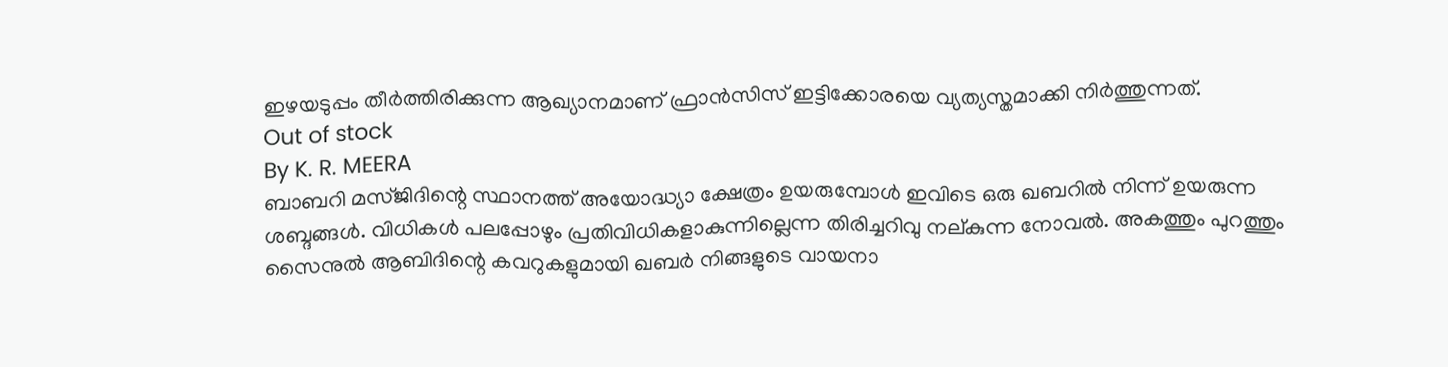ഇഴയടുപ്പം തീർത്തിരിക്കുന്ന ആഖ്യാനമാണ് ഫ്രാൻസിസ് ഇട്ടിക്കോരയെ വ്യത്യസ്തമാക്കി നിർത്തുന്നത്.
Out of stock
By K. R. MEERA
ബാബറി മസ്ജിദിന്റെ സ്ഥാനത്ത് അയോദ്ധ്യാ ക്ഷേത്രം ഉയരുമ്പോൾ ഇവിടെ ഒരു ഖബറിൽ നിന്ന് ഉയരുന്ന ശബ്ദങ്ങൾ. വിധികൾ പലപ്പോഴും പ്രതിവിധികളാകുന്നില്ലെന്ന തിരിച്ചറിവു നല്കുന്ന നോവൽ. അകത്തും പുറത്തും സൈനുൽ ആബിദിന്റെ കവറുകളുമായി ഖബർ നിങ്ങളുടെ വായനാ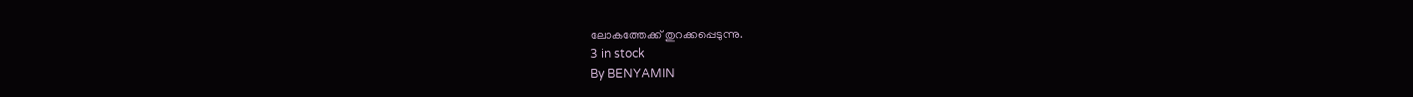ലോകത്തേക്ക് തുറക്കപ്പെടുന്നു.
3 in stock
By BENYAMIN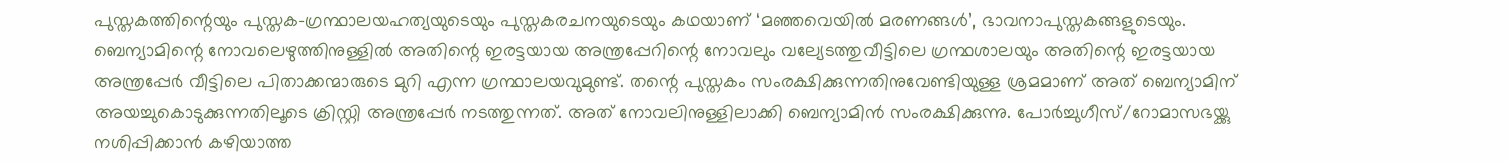പുസ്തകത്തിന്റെയും പുസ്തക-ഗ്രന്ഥാലയഹത്യയുടെയും പുസ്തകരചനയുടെയും കഥയാണ് ‘മഞ്ഞവെയിൽ മരണങ്ങൾ’, ഭാവനാപുസ്തകങ്ങളുടെയും. ബെന്യാമിന്റെ നോവലെഴുത്തിനുള്ളിൽ അതിന്റെ ഇരട്ടയായ അന്ത്രപ്പേറിന്റെ നോവലും വല്യേടത്തുവീട്ടിലെ ഗ്രന്ഥശാലയും അതിന്റെ ഇരട്ടയായ അന്ത്രപ്പേർ വീട്ടിലെ പിതാക്കന്മാരുടെ മുറി എന്ന ഗ്രന്ഥാലയവുമുണ്ട്. തന്റെ പുസ്തകം സംരക്ഷിക്കുന്നതിനുവേണ്ടിയുള്ള ശ്രമമാണ് അത് ബെന്യാമിന് അയച്ചുകൊടുക്കുന്നതിലൂടെ ക്രിസ്റ്റി അന്ത്രപ്പേർ നടത്തുന്നത്. അത് നോവലിനുള്ളിലാക്കി ബെന്യാമിൻ സംരക്ഷിക്കുന്നു. പോർച്ചുഗീസ്/റോമാസഭയ്ക്കു നശിപ്പിക്കാൻ കഴിയാത്ത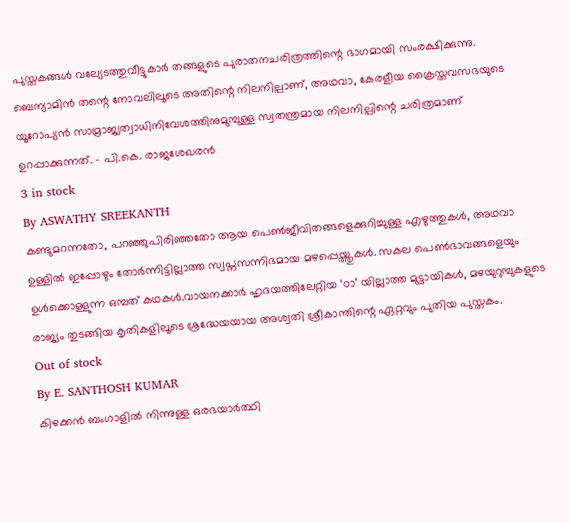പുസ്തകങ്ങൾ വല്യേടത്തുവീട്ടുകാർ തങ്ങളുടെ പുരാതനചരിത്രത്തിന്റെ ഭാഗമായി സംരക്ഷിക്കുന്നു. ബെന്യാമിൻ തന്റെ നോവലിലൂടെ അതിന്റെ നിലനില്പാണ്, അഥവാ, കേരളീയ ക്രൈസ്തവസഭയുടെ യൂറോപ്യൻ സാമ്രാജ്യത്വാധിനിവേശത്തിനുമുമ്പുള്ള സ്വതന്ത്രമായ നിലനില്പിന്റെ ചരിത്രമാണ് ഉറപ്പാക്കുന്നത്. – പി.കെ. രാജശേഖരൻ
3 in stock
By ASWATHY SREEKANTH
കണ്ടുമറന്നതോ, പറഞ്ഞുപിരിഞ്ഞതോ ആയ പെൺജീവിതങ്ങളെക്കുറിച്ചുള്ള എഴുത്തുകൾ, അഥവാ ഉള്ളിൽ ഇപ്പോഴും തോർന്നിട്ടില്ലാത്ത സ്വപ്നസന്നിഭമായ മഴപ്പെയ്ത്തുകൾ. സകല പെൺഭാവങ്ങളെയും ഉൾക്കൊള്ളുന്ന ഒമ്പത് കഥകൾ.വായനക്കാർ ഹൃദയത്തിലേറ്റിയ ‘ഠാ’ യില്ലാത്ത മുട്ടായികൾ, മഴയുറുമ്പുകളുടെ രാജ്യം തുടങ്ങിയ കൃതികളിലൂടെ ശ്രദ്ധേയയായ അശ്വതി ശ്രീകാന്തിന്റെ ഏറ്റവും പുതിയ പുസ്തകം.
Out of stock
By E. SANTHOSH KUMAR
കിഴക്കൻ ബംഗാളിൽ നിന്നുള്ള ഒരഭയാർത്ഥി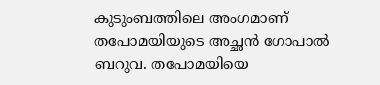കുടുംബത്തിലെ അംഗമാണ് തപോമയിയുടെ അച്ഛൻ ഗോപാൽ ബറുവ. തപോമയിയെ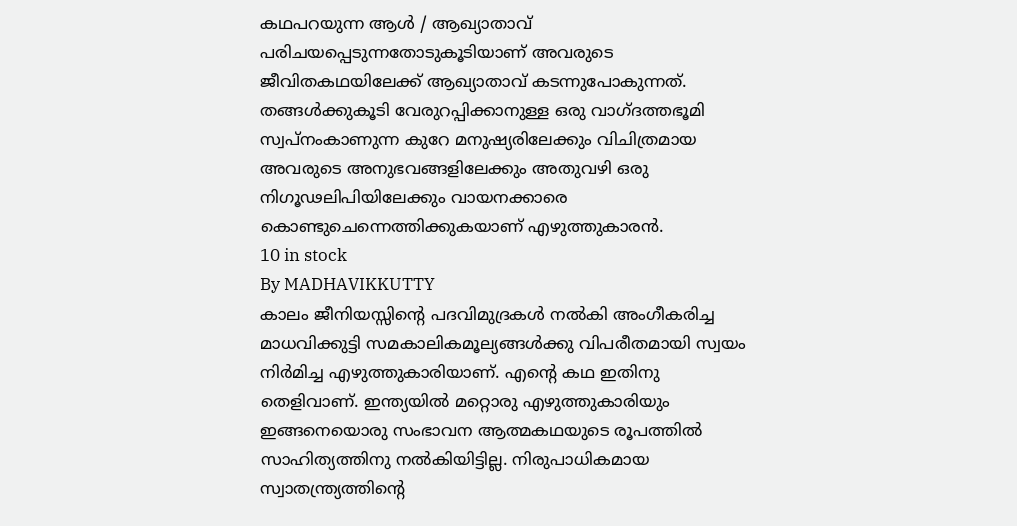കഥപറയുന്ന ആൾ / ആഖ്യാതാവ് പരിചയപ്പെടുന്നതോടുകൂടിയാണ് അവരുടെ ജീവിതകഥയിലേക്ക് ആഖ്യാതാവ് കടന്നുപോകുന്നത്. തങ്ങൾക്കുകൂടി വേരുറപ്പിക്കാനുള്ള ഒരു വാഗ്ദത്തഭൂമി സ്വപ്നംകാണുന്ന കുറേ മനുഷ്യരിലേക്കും വിചിത്രമായ അവരുടെ അനുഭവങ്ങളിലേക്കും അതുവഴി ഒരു നിഗൂഢലിപിയിലേക്കും വായനക്കാരെ കൊണ്ടുചെന്നെത്തിക്കുകയാണ് എഴുത്തുകാരൻ.
10 in stock
By MADHAVIKKUTTY
കാലം ജീനിയസ്സിന്റെ പദവിമുദ്രകൾ നൽകി അംഗീകരിച്ച മാധവിക്കുട്ടി സമകാലികമൂല്യങ്ങൾക്കു വിപരീതമായി സ്വയം നിർമിച്ച എഴുത്തുകാരിയാണ്. എന്റെ കഥ ഇതിനു തെളിവാണ്. ഇന്ത്യയിൽ മറ്റൊരു എഴുത്തുകാരിയും ഇങ്ങനെയൊരു സംഭാവന ആത്മകഥയുടെ രൂപത്തിൽ സാഹിത്യത്തിനു നൽകിയിട്ടില്ല. നിരുപാധികമായ സ്വാതന്ത്ര്യത്തിന്റെ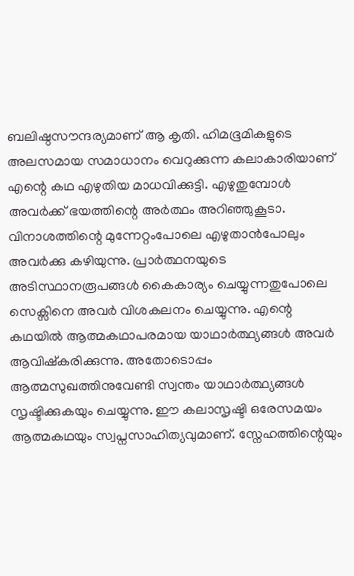ബലിഷ്ഠസൗന്ദര്യമാണ് ആ കൃതി. ഹിമഭൂമികളുടെ അലസമായ സമാധാനം വെറുക്കുന്ന കലാകാരിയാണ് എന്റെ കഥ എഴുതിയ മാധവിക്കുട്ടി. എഴുതുമ്പോൾ അവർക്ക് ഭയത്തിന്റെ അർത്ഥം അറിഞ്ഞുകൂടാ. വിനാശത്തിന്റെ മുന്നേറ്റംപോലെ എഴുതാൻപോലും അവർക്കു കഴിയുന്നു. പ്രാർത്ഥനയുടെ അടിസ്ഥാനരൂപങ്ങൾ കൈകാര്യം ചെയ്യുന്നതുപോലെ സെക്സിനെ അവർ വിശകലനം ചെയ്യുന്നു. എന്റെ കഥയിൽ ആത്മകഥാപരമായ യാഥാർത്ഥ്യങ്ങൾ അവർ ആവിഷ്കരിക്കുന്നു. അതോടൊപ്പം ആത്മസുഖത്തിനുവേണ്ടി സ്വന്തം യാഥാർത്ഥ്യങ്ങൾ സൃഷ്ടിക്കുകയും ചെയ്യുന്നു. ഈ കലാസൃഷ്ടി ഒരേസമയം ആത്മകഥയും സ്വപ്നസാഹിത്യവുമാണ്. സ്നേഹത്തിന്റെയും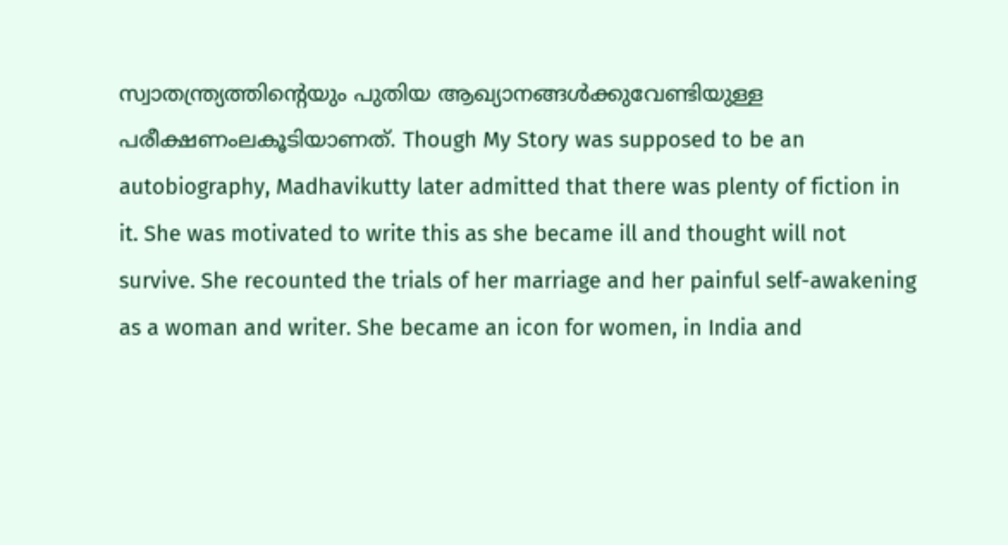സ്വാതന്ത്ര്യത്തിന്റെയും പുതിയ ആഖ്യാനങ്ങൾക്കുവേണ്ടിയുള്ള പരീക്ഷണംലകൂടിയാണത്. Though My Story was supposed to be an autobiography, Madhavikutty later admitted that there was plenty of fiction in it. She was motivated to write this as she became ill and thought will not survive. She recounted the trials of her marriage and her painful self-awakening as a woman and writer. She became an icon for women, in India and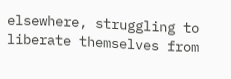elsewhere, struggling to liberate themselves from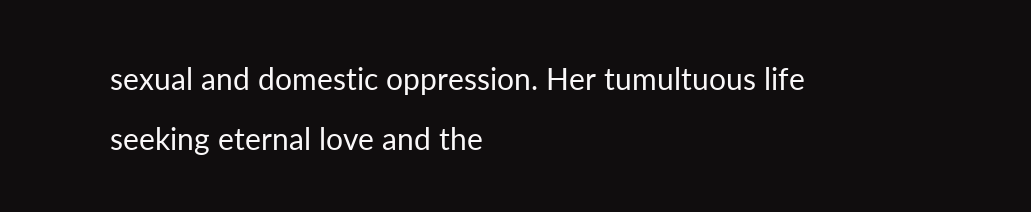sexual and domestic oppression. Her tumultuous life seeking eternal love and the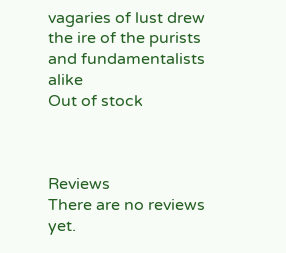vagaries of lust drew the ire of the purists and fundamentalists alike
Out of stock



Reviews
There are no reviews yet.